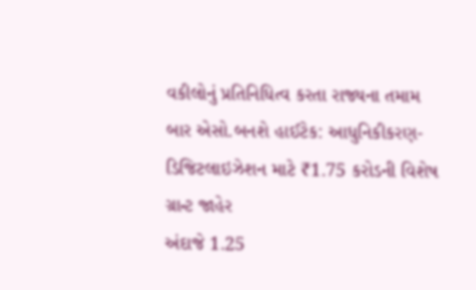વકીલોનું પ્રતિનિધિત્વ કરતા રાજ્યના તમામ બાર એસો.બનશે હાઈટેક: આધુનિકીકરણ-ડિજિટલાઇઝેશન માટે ₹1.75 કરોડની વિશેષ ગ્રાન્ટ જાહેર
અંદાજે 1.25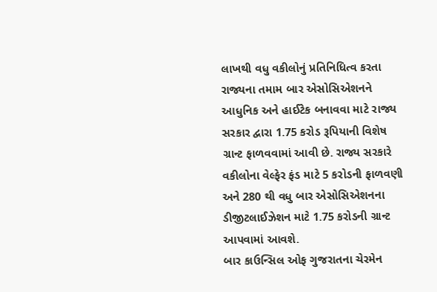લાખથી વધુ વકીલોનું પ્રતિનિધિત્વ કરતા રાજ્યના તમામ બાર એસોસિએશનને આધુનિક અને હાઈટેક બનાવવા માટે રાજ્ય સરકાર દ્વારા 1.75 કરોડ રૂપિયાની વિશેષ ગ્રાન્ટ ફાળવવામાં આવી છે. રાજ્ય સરકારે વકીલોના વેલ્ફેર ફંડ માટે 5 કરોડની ફાળવણી અને 280 થી વધુ બાર એસોસિએશનના ડીજીટલાઈઝેશન માટે 1.75 કરોડની ગ્રાન્ટ આપવામાં આવશે.
બાર કાઉન્સિલ ઓફ ગુજરાતના ચેરમેન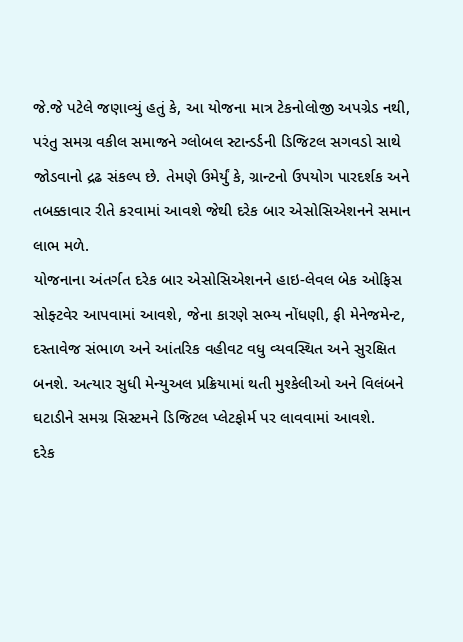જે.જે પટેલે જણાવ્યું હતું કે, આ યોજના માત્ર ટેકનોલોજી અપગ્રેડ નથી, પરંતુ સમગ્ર વકીલ સમાજને ગ્લોબલ સ્ટાન્ડર્ડની ડિજિટલ સગવડો સાથે જોડવાનો દ્રઢ સંકલ્પ છે. તેમણે ઉમેર્યું કે, ગ્રાન્ટનો ઉપયોગ પારદર્શક અને તબક્કાવાર રીતે કરવામાં આવશે જેથી દરેક બાર એસોસિએશનને સમાન લાભ મળે.
યોજનાના અંતર્ગત દરેક બાર એસોસિએશનને હાઇ-લેવલ બેક ઓફિસ સોફ્ટવેર આપવામાં આવશે, જેના કારણે સભ્ય નોંધણી, ફી મેનેજમેન્ટ, દસ્તાવેજ સંભાળ અને આંતરિક વહીવટ વધુ વ્યવસ્થિત અને સુરક્ષિત બનશે. અત્યાર સુધી મેન્યુઅલ પ્રક્રિયામાં થતી મુશ્કેલીઓ અને વિલંબને ઘટાડીને સમગ્ર સિસ્ટમને ડિજિટલ પ્લેટફોર્મ પર લાવવામાં આવશે.
દરેક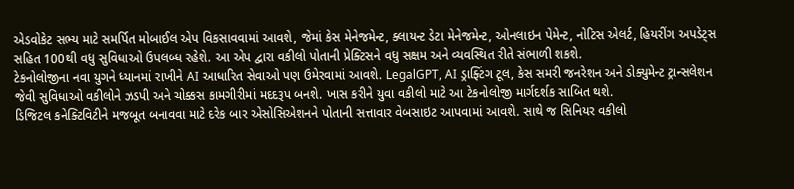એડવોકેટ સભ્ય માટે સમર્પિત મોબાઈલ એપ વિકસાવવામાં આવશે, જેમાં કેસ મેનેજમેન્ટ, ક્લાયન્ટ ડેટા મેનેજમેન્ટ, ઓનલાઇન પેમેન્ટ, નોટિસ એલર્ટ, હિયરીંગ અપડેટ્સ સહિત 100થી વધુ સુવિધાઓ ઉપલબ્ધ રહેશે. આ એપ દ્વારા વકીલો પોતાની પ્રેક્ટિસને વધુ સક્ષમ અને વ્યવસ્થિત રીતે સંભાળી શકશે.
ટેકનોલોજીના નવા યુગને ધ્યાનમાં રાખીને AI આધારિત સેવાઓ પણ ઉમેરવામાં આવશે. LegalGPT, AI ડ્રાફ્ટિંગ ટૂલ, કેસ સમરી જનરેશન અને ડોક્યુમેન્ટ ટ્રાન્સલેશન જેવી સુવિધાઓ વકીલોને ઝડપી અને ચોક્કસ કામગીરીમાં મદદરૂપ બનશે. ખાસ કરીને યુવા વકીલો માટે આ ટેકનોલોજી માર્ગદર્શક સાબિત થશે.
ડિજિટલ કનેક્ટિવિટીને મજબૂત બનાવવા માટે દરેક બાર એસોસિએશનને પોતાની સત્તાવાર વેબસાઇટ આપવામાં આવશે. સાથે જ સિનિયર વકીલો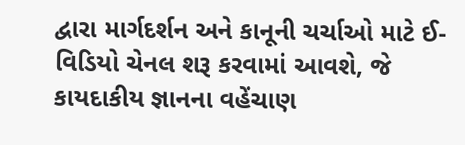દ્વારા માર્ગદર્શન અને કાનૂની ચર્ચાઓ માટે ઈ-વિડિયો ચેનલ શરૂ કરવામાં આવશે, જે કાયદાકીય જ્ઞાનના વહેંચાણ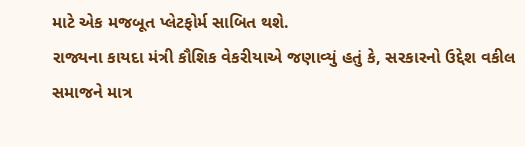માટે એક મજબૂત પ્લેટફોર્મ સાબિત થશે.
રાજ્યના કાયદા મંત્રી કૌશિક વેકરીયાએ જણાવ્યું હતું કે, સરકારનો ઉદ્દેશ વકીલ સમાજને માત્ર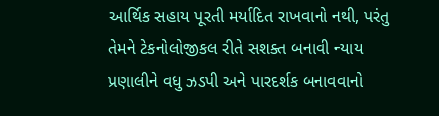આર્થિક સહાય પૂરતી મર્યાદિત રાખવાનો નથી, પરંતુ તેમને ટેકનોલોજીકલ રીતે સશક્ત બનાવી ન્યાય પ્રણાલીને વધુ ઝડપી અને પારદર્શક બનાવવાનો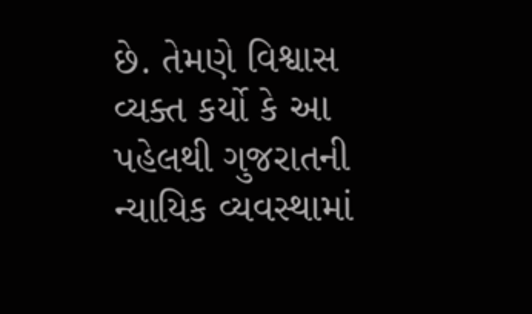છે. તેમણે વિશ્વાસ વ્યક્ત કર્યો કે આ પહેલથી ગુજરાતની ન્યાયિક વ્યવસ્થામાં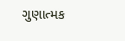ગુણાત્મક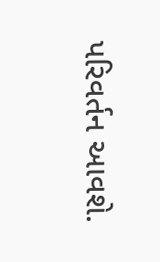પરિવર્તન આવશે.